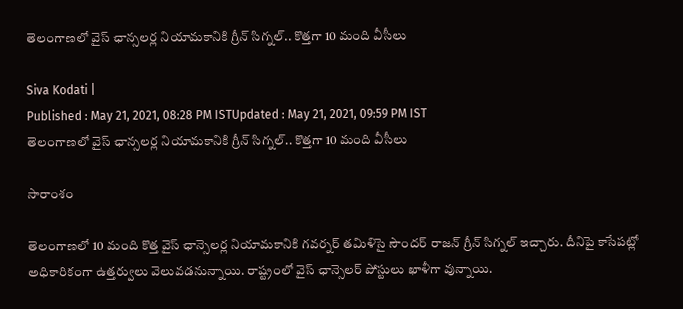తెలంగాణలో వైస్ ఛాన్సలర్ల నియామకానికి గ్రీన్ సిగ్నల్.. కొత్తగా 10 మంది వీసీలు

Siva Kodati |
Published : May 21, 2021, 08:28 PM ISTUpdated : May 21, 2021, 09:59 PM IST
తెలంగాణలో వైస్ ఛాన్సలర్ల నియామకానికి గ్రీన్ సిగ్నల్.. కొత్తగా 10 మంది వీసీలు

సారాంశం

తెలంగాణలో 10 మంది కొత్త వైస్ ఛాన్సెలర్ల నియామకానికి గవర్నర్ తమిళిసై సౌందర్ రాజన్ గ్రీన్ సిగ్నల్ ఇచ్చారు. దీనిపై కాసేపట్లో అధికారికంగా ఉత్తర్వులు వెలువడనున్నాయి. రాష్ట్రంలో వైస్ ఛాన్సెలర్ పోస్టులు ఖాళీగా వున్నాయి.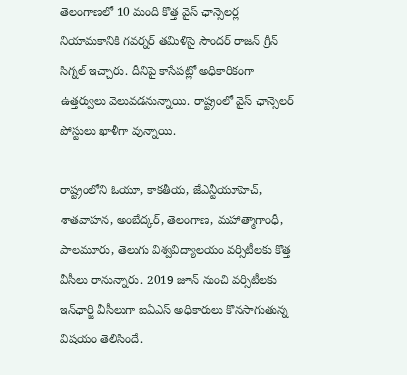తెలంగాణలో 10 మంది కొత్త వైస్ ఛాన్సెలర్ల నియామకానికి గవర్నర్ తమిళిసై సౌందర్ రాజన్ గ్రీన్ సిగ్నల్ ఇచ్చారు. దీనిపై కాసేపట్లో అధికారికంగా ఉత్తర్వులు వెలువడనున్నాయి. రాష్ట్రంలో వైస్ ఛాన్సెలర్ పోస్టులు ఖాళీగా వున్నాయి.

రాష్ట్రంలోని ఓయూ, కాకతీయ, జేఎన్టీయూహెచ్‌, శాతవాహన, అంబేద్కర్‌, తెలంగాణ, మహాత్మాగాంధీ, పాలమూరు, తెలుగు విశ్వవిద్యాలయం వర్సిటీలకు కొత్త వీసీలు రానున్నారు. 2019 జూన్‌ నుంచి వర్సిటీలకు ఇన్‌ఛార్జి వీసీలుగా ఐఏఎస్‌ అధికారులు కొనసాగుతున్న విషయం తెలిసిందే.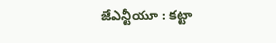జేఎన్టీయూ : కట్టా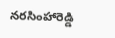నరసింహారెడ్డి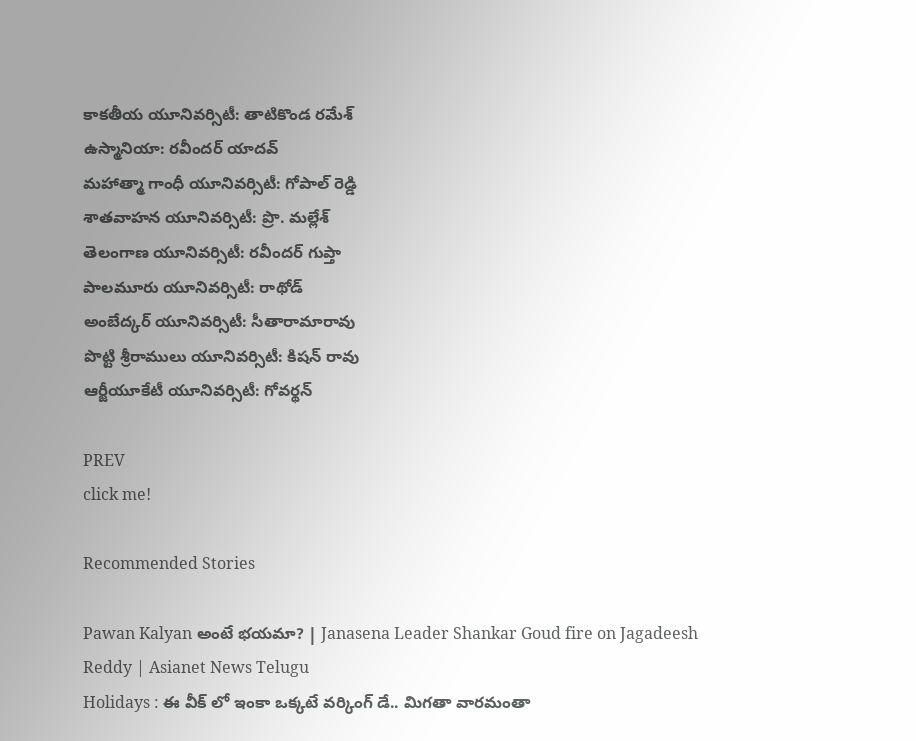కాకతీయ యూనివర్సిటీ: తాటికొండ రమేశ్
ఉస్మానియా: రవీందర్ యాదవ్
మహాత్మా గాంధీ యూనివర్సిటీ: గోపాల్ రెడ్డి
శాతవాహన యూనివర్సిటీ: ప్రొ. మల్లేశ్
తెలంగాణ యూనివర్సిటీ: రవీందర్ గుప్తా
పాలమూరు యూనివర్సిటీ: రాథోడ్
అంబేద్కర్ యూనివర్సిటీ: సీతారామారావు
పొట్టి శ్రీరాములు యూనివర్సిటీ: కిషన్ రావు
ఆర్జీయూకేటీ యూనివర్సిటీ: గోవర్థన్

PREV
click me!

Recommended Stories

Pawan Kalyan అంటే భయమా? | Janasena Leader Shankar Goud fire on Jagadeesh Reddy | Asianet News Telugu
Holidays : ఈ వీక్ లో ఇంకా ఒక్కటే వర్కింగ్ డే.. మిగతా వారమంతా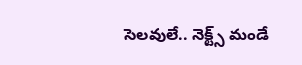సెలవులే.. నెక్ట్స్ మండే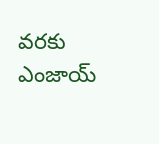వరకు ఎంజాయ్